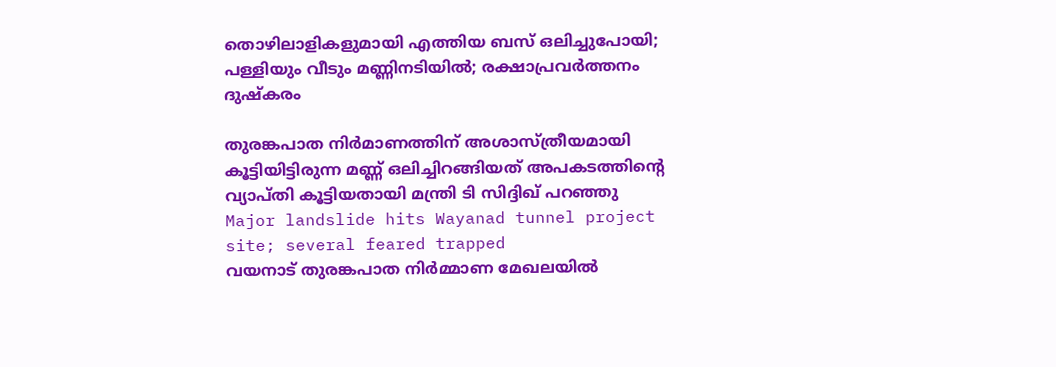തൊഴിലാളികളുമായി എത്തിയ ബസ് ഒലിച്ചുപോയി; പള്ളിയും വീടും മണ്ണിനടിയില്‍; രക്ഷാപ്രവര്‍ത്തനം ദുഷ്‌കരം

തുരങ്കപാത നിര്‍മാണത്തിന് അശാസ്ത്രീയമായി കൂട്ടിയിട്ടിരുന്ന മണ്ണ് ഒലിച്ചിറങ്ങിയത് അപകടത്തിന്റെ വ്യാപ്തി കൂട്ടിയതായി മന്ത്രി ടി സിദ്ദിഖ് പറഞ്ഞു
Major landslide hits Wayanad tunnel project site; several feared trapped
വയനാട് തുരങ്കപാത നിര്‍മ്മാണ മേഖലയില്‍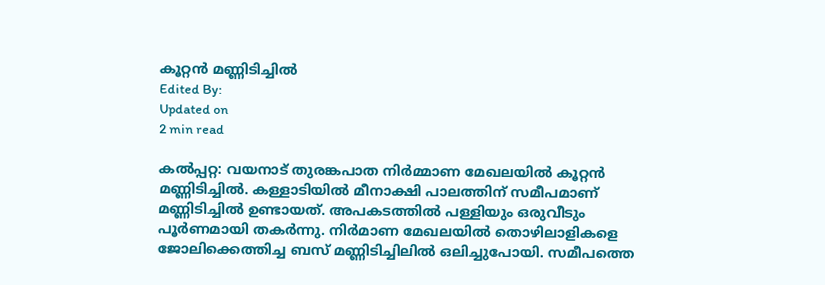കൂറ്റന്‍ മണ്ണിടിച്ചില്‍
Edited By:
Updated on
2 min read

കല്‍പ്പറ്റ: വയനാട് തുരങ്കപാത നിര്‍മ്മാണ മേഖലയില്‍ കൂറ്റന്‍ മണ്ണിടിച്ചില്‍. കള്ളാടിയില്‍ മീനാക്ഷി പാലത്തിന് സമീപമാണ് മണ്ണിടിച്ചില്‍ ഉണ്ടായത്. അപകടത്തില്‍ പള്ളിയും ഒരുവീടും പൂര്‍ണമായി തകര്‍ന്നു. നിര്‍മാണ മേഖലയില്‍ തൊഴിലാളികളെ ജോലിക്കെത്തിച്ച ബസ് മണ്ണിടിച്ചിലില്‍ ഒലിച്ചുപോയി. സമീപത്തെ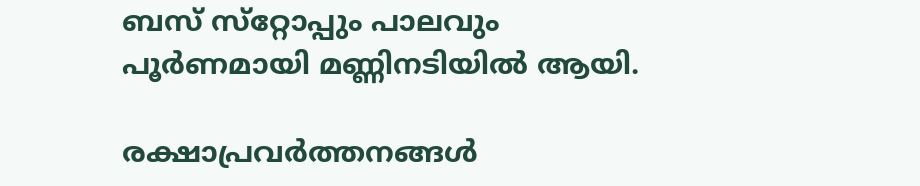ബസ് സ്‌റ്റോപ്പും പാലവും പൂര്‍ണമായി മണ്ണിനടിയില്‍ ആയി.

രക്ഷാപ്രവർത്തനങ്ങൾ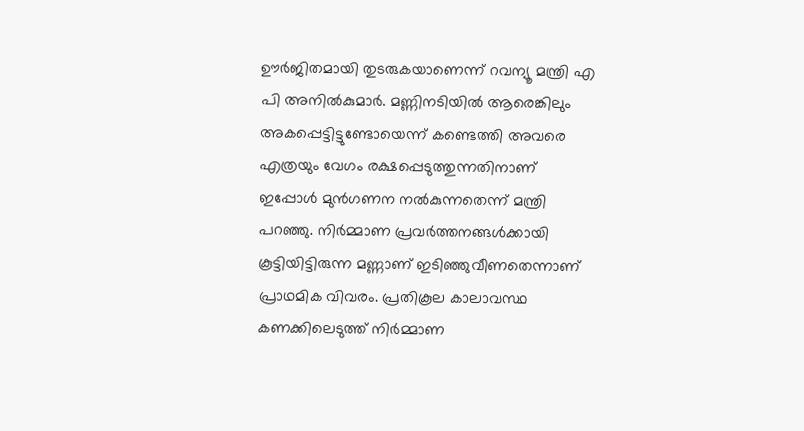ഊർജിതമായി തുടരുകയാണെന്ന് റവന്യൂ മന്ത്രി എ പി അനിൽകുമാർ. മണ്ണിനടിയിൽ ആരെങ്കിലും അകപ്പെട്ടിട്ടുണ്ടോയെന്ന് കണ്ടെത്തി അവരെ എത്രയും വേഗം രക്ഷപ്പെടുത്തുന്നതിനാണ് ഇപ്പോൾ മുൻഗണന നൽകുന്നതെന്ന് മന്ത്രി പറഞ്ഞു. നിർമ്മാണ പ്രവർത്തനങ്ങൾക്കായി കൂട്ടിയിട്ടിരുന്ന മണ്ണാണ് ഇടിഞ്ഞുവീണതെന്നാണ് പ്രാഥമിക വിവരം. പ്രതികൂല കാലാവസ്ഥ കണക്കിലെടുത്ത് നിർമ്മാണ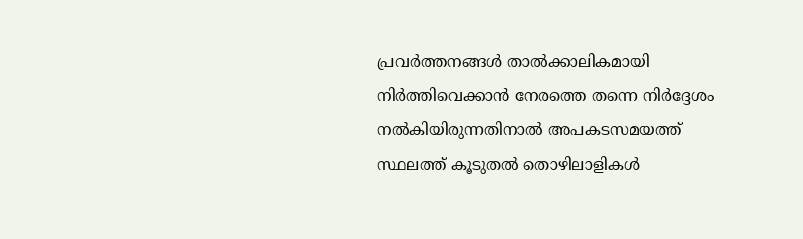പ്രവർത്തനങ്ങൾ താൽക്കാലികമായി നിർത്തിവെക്കാൻ നേരത്തെ തന്നെ നിർദ്ദേശം നൽകിയിരുന്നതിനാൽ അപകടസമയത്ത് സ്ഥലത്ത് കൂടുതൽ തൊഴിലാളികൾ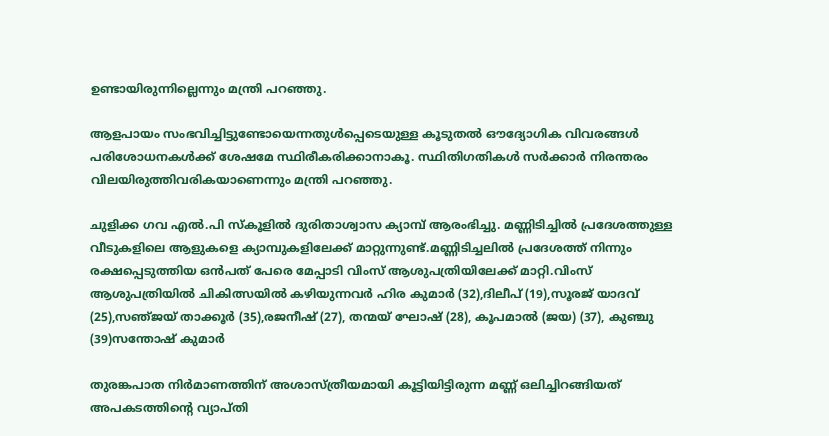ഉണ്ടായിരുന്നില്ലെന്നും മന്ത്രി പറഞ്ഞു.

ആളപായം സംഭവിച്ചിട്ടുണ്ടോയെന്നതുൾപ്പെടെയുള്ള കൂടുതൽ ഔദ്യോഗിക വിവരങ്ങൾ പരിശോധനകൾക്ക് ശേഷമേ സ്ഥിരീകരിക്കാനാകൂ. സ്ഥിതിഗതികൾ സർക്കാർ നിരന്തരം വിലയിരുത്തിവരികയാണെന്നും മന്ത്രി പറഞ്ഞു.

ചുളിക്ക ഗവ എൽ.പി സ്കൂളിൽ ദുരിതാശ്വാസ ക്യാമ്പ് ആരംഭിച്ചു. മണ്ണിടിച്ചിൽ പ്രദേശത്തുള്ള വീടുകളിലെ ആളുകളെ ക്യാമ്പുകളിലേക്ക് മാറ്റുന്നുണ്ട്.മണ്ണിടിച്ചലിൽ പ്രദേശത്ത് നിന്നും രക്ഷപ്പെടുത്തിയ ഒൻപത് പേരെ മേപ്പാടി വിംസ് ആശുപത്രിയിലേക്ക് മാറ്റി.വിംസ് ആശുപത്രിയിൽ ചികിത്സയിൽ കഴിയുന്നവർ ഹിര കുമാർ (32),ദിലീപ് (19),സൂരജ് യാദവ് (25),സഞ്‌ജയ് താക്കൂർ (35),രജനീഷ് (27), തന്മയ് ഘോഷ് (28), കൂപമാൽ (ജയ) (37), കുഞ്ചു (39)സന്തോഷ് കുമാർ

തുരങ്കപാത നിര്‍മാണത്തിന് അശാസ്ത്രീയമായി കൂട്ടിയിട്ടിരുന്ന മണ്ണ് ഒലിച്ചിറങ്ങിയത് അപകടത്തിന്റെ വ്യാപ്തി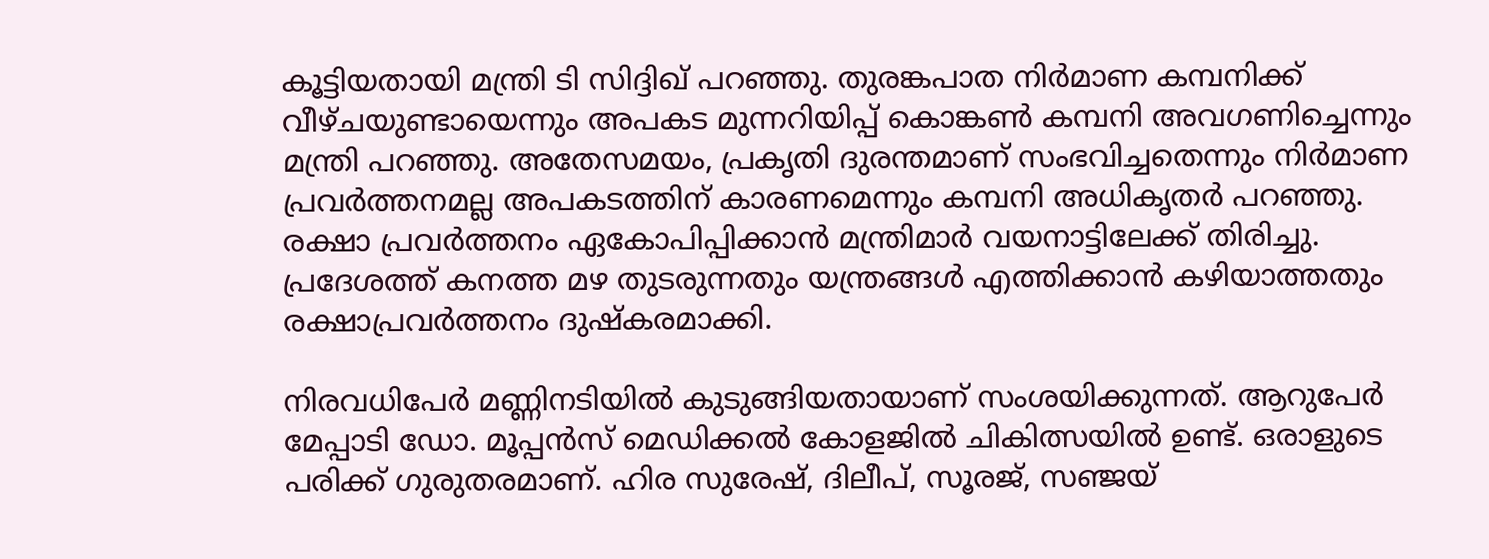കൂട്ടിയതായി മന്ത്രി ടി സിദ്ദിഖ് പറഞ്ഞു. തുരങ്കപാത നിര്‍മാണ കമ്പനിക്ക് വീഴ്ചയുണ്ടായെന്നും അപകട മുന്നറിയിപ്പ് കൊങ്കണ്‍ കമ്പനി അവഗണിച്ചെന്നും മന്ത്രി പറഞ്ഞു. അതേസമയം, പ്രകൃതി ദുരന്തമാണ് സംഭവിച്ചതെന്നും നിര്‍മാണ പ്രവര്‍ത്തനമല്ല അപകടത്തിന് കാരണമെന്നും കമ്പനി അധികൃതര്‍ പറഞ്ഞു. രക്ഷാ പ്രവര്‍ത്തനം ഏകോപിപ്പിക്കാന്‍ മന്ത്രിമാര്‍ വയനാട്ടിലേക്ക് തിരിച്ചു. പ്രദേശത്ത് കനത്ത മഴ തുടരുന്നതും യന്ത്രങ്ങള്‍ എത്തിക്കാന്‍ കഴിയാത്തതും രക്ഷാപ്രവര്‍ത്തനം ദുഷ്‌കരമാക്കി.

നിരവധിപേര്‍ മണ്ണിനടിയില്‍ കുടുങ്ങിയതായാണ് സംശയിക്കുന്നത്. ആറുപേര്‍ മേപ്പാടി ഡോ. മൂപ്പന്‍സ് മെഡിക്കല്‍ കോളജില്‍ ചികിത്സയില്‍ ഉണ്ട്. ഒരാളുടെ പരിക്ക് ഗുരുതരമാണ്. ഹിര സുരേഷ്, ദിലീപ്, സൂരജ്, സഞ്ജയ്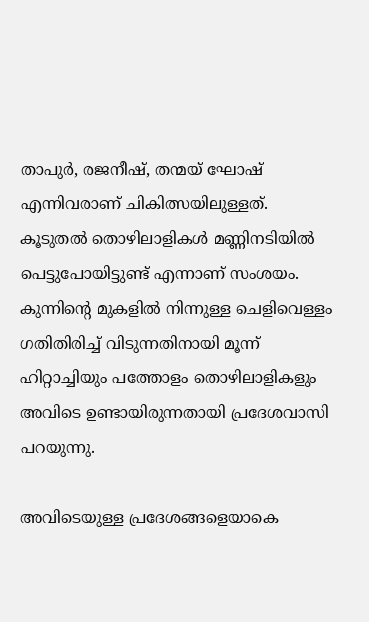താപുര്‍, രജനീഷ്, തന്മയ് ഘോഷ് എന്നിവരാണ് ചികിത്സയിലുള്ളത്. കൂടുതല്‍ തൊഴിലാളികള്‍ മണ്ണിനടിയില്‍ പെട്ടുപോയിട്ടുണ്ട് എന്നാണ് സംശയം. കുന്നിന്റെ മുകളില്‍ നിന്നുള്ള ചെളിവെള്ളം ഗതിതിരിച്ച് വിടുന്നതിനായി മൂന്ന് ഹിറ്റാച്ചിയും പത്തോളം തൊഴിലാളികളും അവിടെ ഉണ്ടായിരുന്നതായി പ്രദേശവാസി പറയുന്നു.

അവിടെയുള്ള പ്രദേശങ്ങളെയാകെ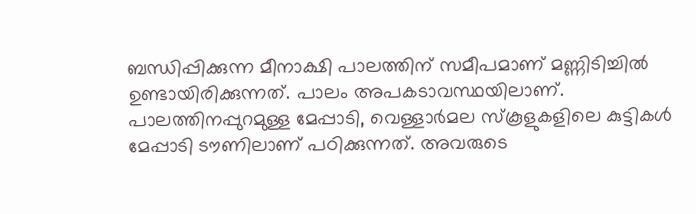ബന്ധിപ്പിക്കുന്ന മീനാക്ഷി പാലത്തിന് സമീപമാണ് മണ്ണിടിച്ചില്‍ ഉണ്ടായിരിക്കുന്നത്. പാലം അപകടാവസ്ഥയിലാണ്. പാലത്തിനപ്പുറമുള്ള മേപ്പാടി, വെള്ളാര്‍മല സ്‌കൂളുകളിലെ കുട്ടികള്‍ മേപ്പാടി ടൗണിലാണ് പഠിക്കുന്നത്. അവരുടെ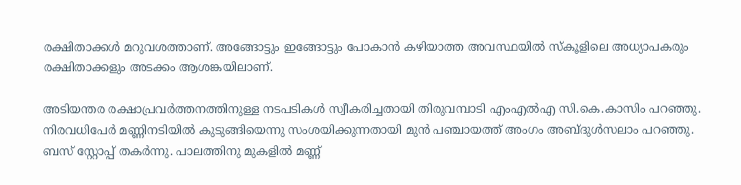രക്ഷിതാക്കള്‍ മറുവശത്താണ്. അങ്ങോട്ടും ഇങ്ങോട്ടും പോകാന്‍ കഴിയാത്ത അവസ്ഥയില്‍ സ്‌കൂളിലെ അധ്യാപകരും രക്ഷിതാക്കളും അടക്കം ആശങ്കയിലാണ്.

അടിയന്തര രക്ഷാപ്രവര്‍ത്തനത്തിനുള്ള നടപടികള്‍ സ്വീകരിച്ചതായി തിരുവമ്പാടി എംഎല്‍എ സി.കെ.കാസിം പറഞ്ഞു. നിരവധിപേര്‍ മണ്ണിനടിയില്‍ കുടുങ്ങിയെന്നു സംശയിക്കുന്നതായി മുന്‍ പഞ്ചായത്ത് അംഗം അബ്ദുള്‍സലാം പറഞ്ഞു. ബസ് സ്റ്റോപ്പ് തകര്‍ന്നു. പാലത്തിനു മുകളില്‍ മണ്ണ്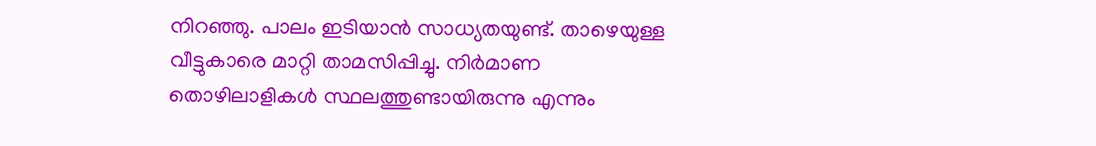നിറഞ്ഞു. പാലം ഇടിയാന്‍ സാധ്യതയുണ്ട്. താഴെയുള്ള വീട്ടുകാരെ മാറ്റി താമസിപ്പിച്ചു. നിര്‍മാണ തൊഴിലാളികള്‍ സ്ഥലത്തുണ്ടായിരുന്നു എന്നും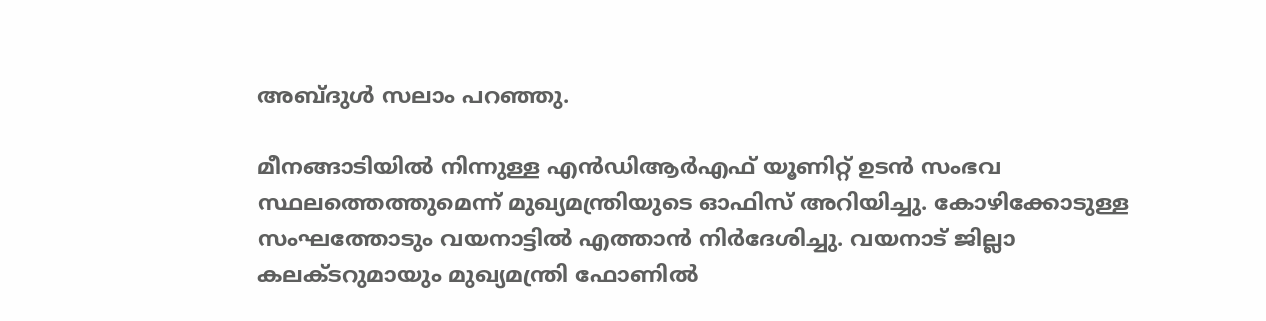അബ്ദുള്‍ സലാം പറഞ്ഞു.

മീനങ്ങാടിയില്‍ നിന്നുള്ള എന്‍ഡിആര്‍എഫ് യൂണിറ്റ് ഉടന്‍ സംഭവ സ്ഥലത്തെത്തുമെന്ന് മുഖ്യമന്ത്രിയുടെ ഓഫിസ് അറിയിച്ചു. കോഴിക്കോടുള്ള സംഘത്തോടും വയനാട്ടില്‍ എത്താന്‍ നിര്‍ദേശിച്ചു. വയനാട് ജില്ലാ കലക്ടറുമായും മുഖ്യമന്ത്രി ഫോണില്‍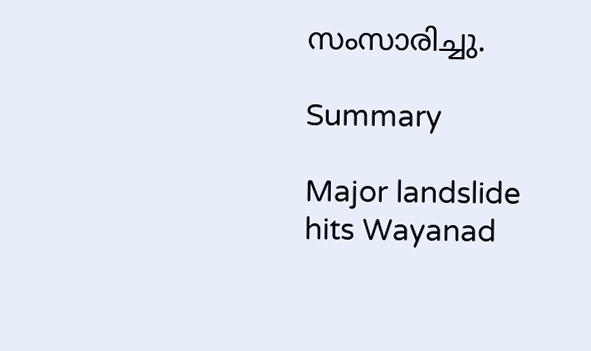സംസാരിച്ചു.

Summary

Major landslide hits Wayanad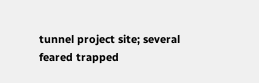tunnel project site; several feared trapped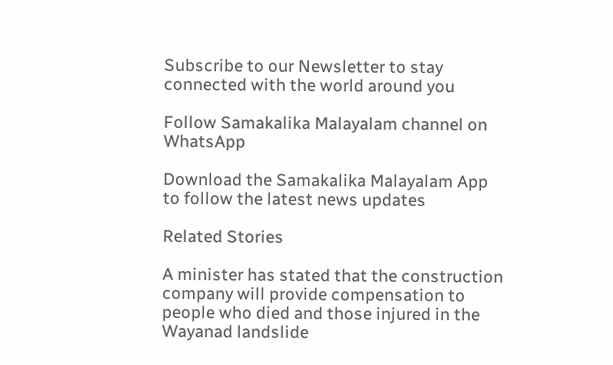Subscribe to our Newsletter to stay connected with the world around you

Follow Samakalika Malayalam channel on WhatsApp

Download the Samakalika Malayalam App to follow the latest news updates

Related Stories

A minister has stated that the construction company will provide compensation to people who died and those injured in the Wayanad landslide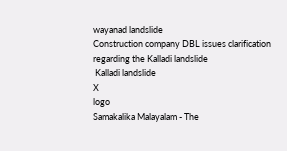wayanad landslide
Construction company DBL issues clarification regarding the Kalladi landslide
 Kalladi landslide
X
logo
Samakalika Malayalam - The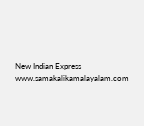New Indian Express
www.samakalikamalayalam.com